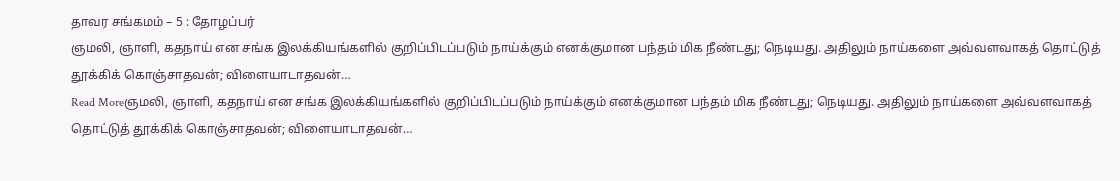தாவர சங்கமம் – 5 : தோழப்பர்
ஞமலி, ஞாளி, கதநாய் என சங்க இலக்கியங்களில் குறிப்பிடப்படும் நாய்க்கும் எனக்குமான பந்தம் மிக நீண்டது; நெடியது. அதிலும் நாய்களை அவ்வளவாகத் தொட்டுத் தூக்கிக் கொஞ்சாதவன்; விளையாடாதவன்…
Read Moreஞமலி, ஞாளி, கதநாய் என சங்க இலக்கியங்களில் குறிப்பிடப்படும் நாய்க்கும் எனக்குமான பந்தம் மிக நீண்டது; நெடியது. அதிலும் நாய்களை அவ்வளவாகத் தொட்டுத் தூக்கிக் கொஞ்சாதவன்; விளையாடாதவன்…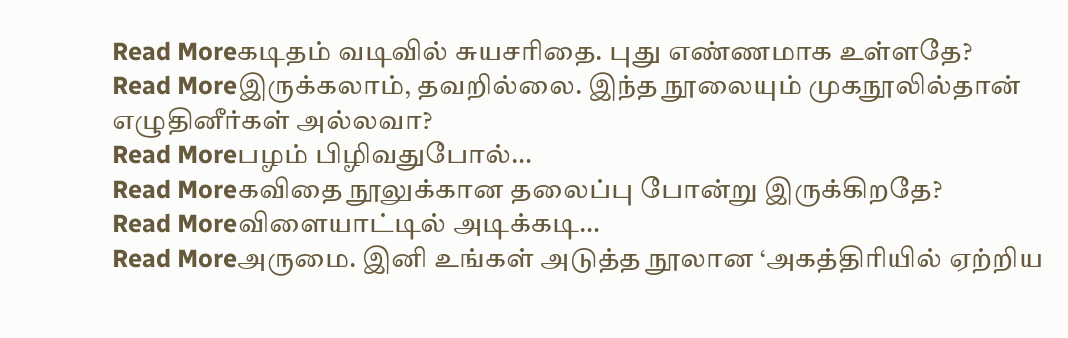Read Moreகடிதம் வடிவில் சுயசரிதை. புது எண்ணமாக உள்ளதே?
Read Moreஇருக்கலாம், தவறில்லை. இந்த நூலையும் முகநூலில்தான் எழுதினீர்கள் அல்லவா?
Read Moreபழம் பிழிவதுபோல்…
Read Moreகவிதை நூலுக்கான தலைப்பு போன்று இருக்கிறதே?
Read Moreவிளையாட்டில் அடிக்கடி…
Read Moreஅருமை. இனி உங்கள் அடுத்த நூலான ‘அகத்திரியில் ஏற்றிய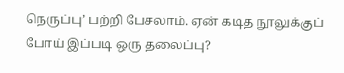நெருப்பு’ பற்றி பேசலாம். ஏன் கடித நூலுக்குப் போய் இப்படி ஒரு தலைப்பு?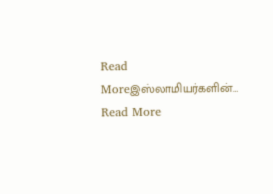Read Moreஇஸ்லாமியர்களின்…
Read More